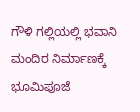ಗೌಳಿ ಗಲ್ಲಿಯಲ್ಲಿ ಭವಾನಿ ಮಂದಿರ ನಿರ್ಮಾಣಕ್ಕೆ ಭೂಮಿಪೂಜೆ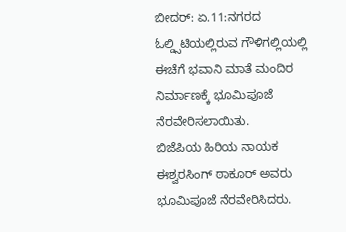ಬೀದರ್: ಏ.11:ನಗರದ ಓಲ್ಡ್ಸಿಟಿಯಲ್ಲಿರುವ ಗೌಳಿಗಲ್ಲಿಯಲ್ಲಿ ಈಚೆಗೆ ಭವಾನಿ ಮಾತೆ ಮಂದಿರ ನಿರ್ಮಾಣಕ್ಕೆ ಭೂಮಿಪೂಜೆ ನೆರವೇರಿಸಲಾಯಿತು.
ಬಿಜೆಪಿಯ ಹಿರಿಯ ನಾಯಕ ಈಶ್ವರಸಿಂಗ್ ಠಾಕೂರ್ ಅವರು ಭೂಮಿಪೂಜೆ ನೆರವೇರಿಸಿದರು.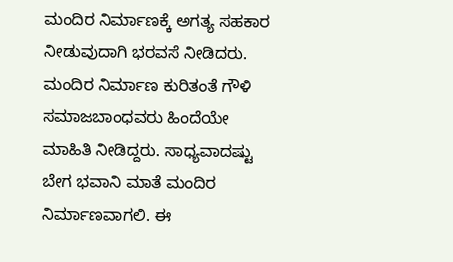ಮಂದಿರ ನಿರ್ಮಾಣಕ್ಕೆ ಅಗತ್ಯ ಸಹಕಾರ ನೀಡುವುದಾಗಿ ಭರವಸೆ ನೀಡಿದರು. ಮಂದಿರ ನಿರ್ಮಾಣ ಕುರಿತಂತೆ ಗೌಳಿ ಸಮಾಜಬಾಂಧವರು ಹಿಂದೆಯೇ ಮಾಹಿತಿ ನೀಡಿದ್ದರು. ಸಾಧ್ಯವಾದಷ್ಟು ಬೇಗ ಭವಾನಿ ಮಾತೆ ಮಂದಿರ ನಿರ್ಮಾಣವಾಗಲಿ. ಈ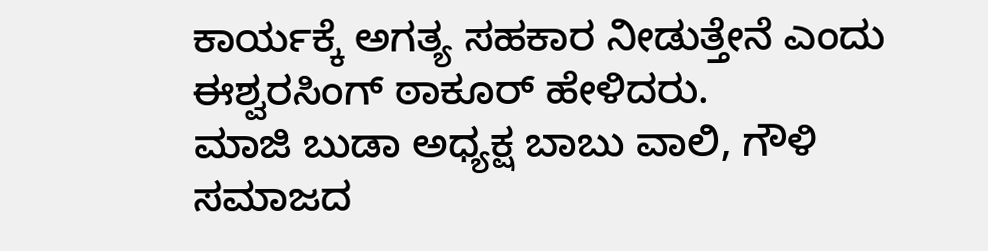ಕಾರ್ಯಕ್ಕೆ ಅಗತ್ಯ ಸಹಕಾರ ನೀಡುತ್ತೇನೆ ಎಂದು ಈಶ್ವರಸಿಂಗ್ ಠಾಕೂರ್ ಹೇಳಿದರು.
ಮಾಜಿ ಬುಡಾ ಅಧ್ಯಕ್ಷ ಬಾಬು ವಾಲಿ, ಗೌಳಿ ಸಮಾಜದ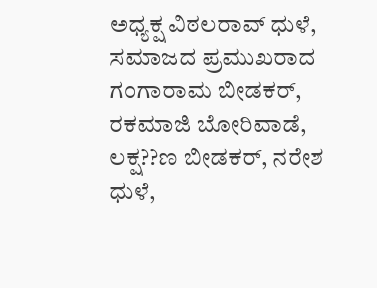ಅಧ್ಯಕ್ಷ ವಿಠಲರಾವ್ ಧುಳೆ, ಸಮಾಜದ ಪ್ರಮುಖರಾದ ಗಂಗಾರಾಮ ಬೀಡಕರ್, ರಕಮಾಜಿ ಬೋರಿವಾಡೆ, ಲಕ್ಷ??ಣ ಬೀಡಕರ್, ನರೇಶ ಧುಳೆ,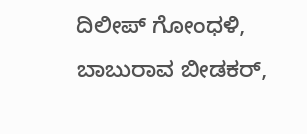ದಿಲೀಪ್ ಗೋಂಧಳಿ, ಬಾಬುರಾವ ಬೀಡಕರ್,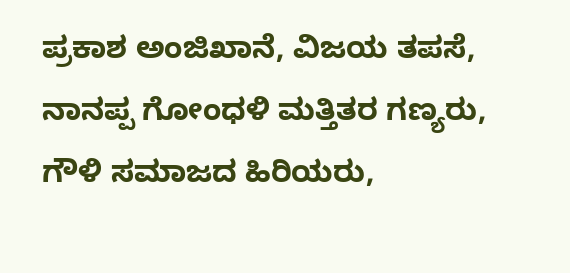ಪ್ರಕಾಶ ಅಂಜಿಖಾನೆ, ವಿಜಯ ತಪಸೆ, ನಾನಪ್ಪ ಗೋಂಧಳಿ ಮತ್ತಿತರ ಗಣ್ಯರು, ಗೌಳಿ ಸಮಾಜದ ಹಿರಿಯರು,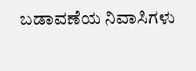ಬಡಾವಣೆಯ ನಿವಾಸಿಗಳು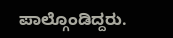ಪಾಲ್ಗೊಂಡಿದ್ದರು.